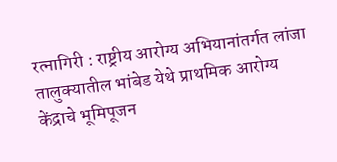रत्नागिरी : राष्ट्रीय आरोग्य अभियानांतर्गत लांजा तालुक्यातील भांबेड येथे प्राथमिक आरोग्य केंद्राचे भूमिपूजन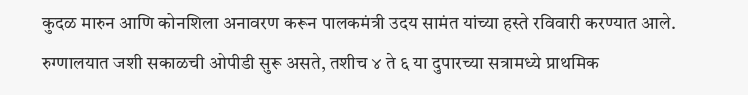कुदळ मारुन आणि कोनशिला अनावरण करून पालकमंत्री उदय सामंत यांच्या हस्ते रविवारी करण्यात आले.
रुग्णालयात जशी सकाळची ओपीडी सुरू असते, तशीच ४ ते ६ या दुपारच्या सत्रामध्ये प्राथमिक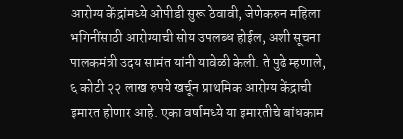आरोग्य केंद्रांमध्ये ओपीडी सुरू ठेवावी, जेणेकरुन महिला भगिनींसाठी आरोग्याची सोय उपलब्ध होईल, अशी सूचना पालकमंत्री उदय सामंत यांनी यावेळी केली. ते पुढे म्हणाले, ६ कोटी २२ लाख रुपये खर्चून प्राथमिक आरोग्य केंद्राची इमारत होणार आहे. एका वर्षामध्ये या इमारतीचे बांधकाम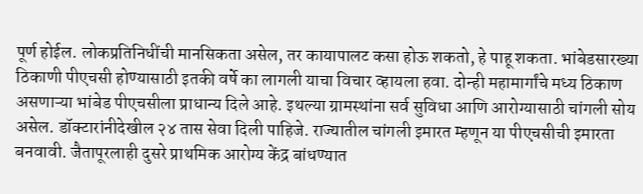पूर्ण होईल. लोकप्रतिनिधींची मानसिकता असेल, तर कायापालट कसा होऊ शकतो, हे पाहू शकता. भांबेडसारख्या ठिकाणी पीएचसी होण्यासाठी इतकी वर्षे का लागली याचा विचार व्हायला हवा. दोन्ही महामार्गांचे मध्य ठिकाण असणाऱ्या भांबेड पीएचसीला प्राधान्य दिले आहे. इथल्या ग्रामस्थांना सर्व सुविधा आणि आरोग्यासाठी चांगली सोय असेल. डॉक्टारांनीदेखील २४ तास सेवा दिली पाहिजे. राज्यातील चांगली इमारत म्हणून या पीएचसीची इमारता बनवावी. जैतापूरलाही दुसरे प्राथमिक आरोग्य केंद्र बांधण्यात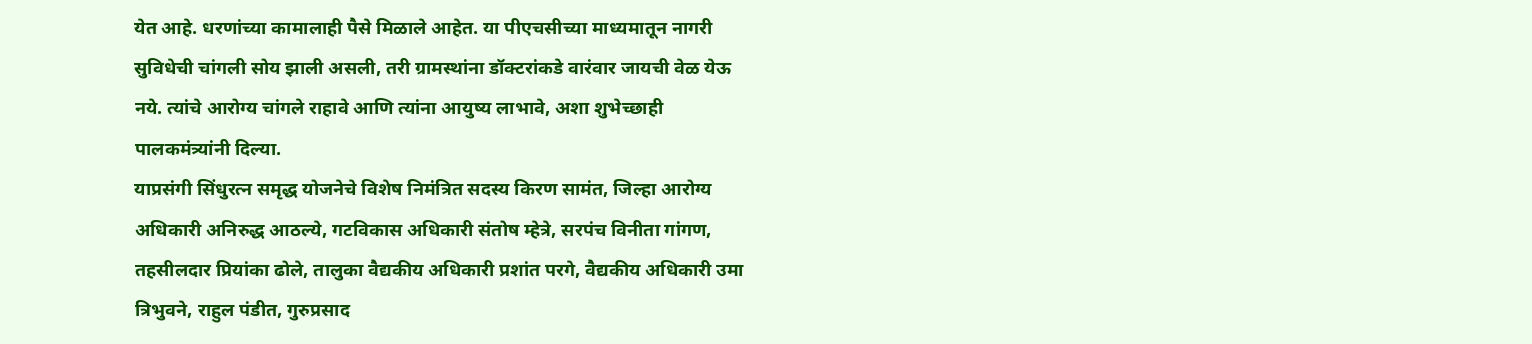येत आहे. धरणांच्या कामालाही पैसे मिळाले आहेत. या पीएचसीच्या माध्यमातून नागरी सुविधेची चांगली सोय झाली असली, तरी ग्रामस्थांना डॉक्टरांकडे वारंवार जायची वेळ येऊ नये. त्यांचे आरोग्य चांगले राहावे आणि त्यांना आयुष्य लाभावे, अशा शुभेच्छाही पालकमंत्र्यांनी दिल्या.
याप्रसंगी सिंधुरत्न समृद्ध योजनेचे विशेष निमंत्रित सदस्य किरण सामंत, जिल्हा आरोग्य अधिकारी अनिरुद्ध आठल्ये, गटविकास अधिकारी संतोष म्हेत्रे, सरपंच विनीता गांगण, तहसीलदार प्रियांका ढोले, तालुका वैद्यकीय अधिकारी प्रशांत परगे, वैद्यकीय अधिकारी उमा त्रिभुवने, राहुल पंडीत, गुरुप्रसाद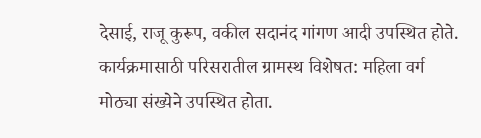देसाई, राजू कुरूप, वकील सदानंद गांगण आदी उपस्थित होते. कार्यक्रमासाठी परिसरातील ग्रामस्थ विशेषत: महिला वर्ग मोठ्या संख्येने उपस्थित होता.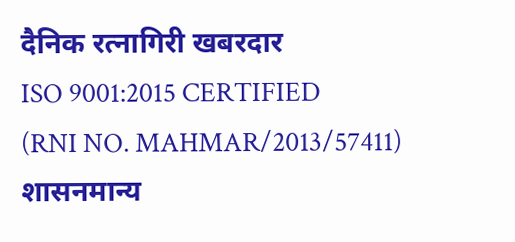दैनिक रत्नागिरी खबरदार
ISO 9001:2015 CERTIFIED
(RNI NO. MAHMAR/2013/57411)
शासनमान्य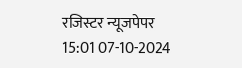रजिस्टर न्यूजपेपर
15:01 07-10-2024